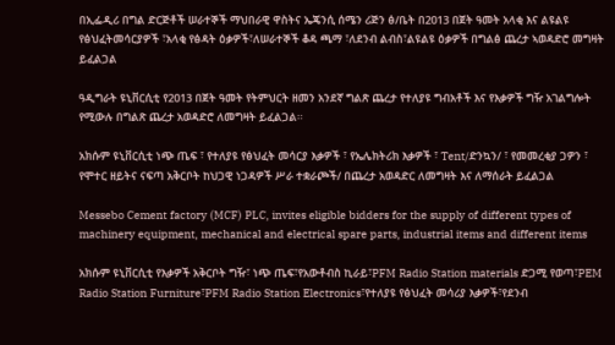በኢፌዲሪ በግል ድርጅቶች ሠራተኞች ማህበራዊ ዋስትና ኤጄንሲ ሰሜን ሪጅን ፅ/ቤት በ2013 በጀት ዓመት አላቂ እና ልዩልዩ የፅህፈትመሳርያዎች ፣አላቂ የፅዳት ዕቃዎች፣ለሠራተኞች ቆዳ ጫማ ፣ለደንብ ልብስ፣ልዩልዩ ዕቃዎች በግልፅ ጨረታ ኣወዳድሮ መግዛት ይፈልጋል

ዓዲግራት ዩኒቨርሲቲ የ2013 በጀት ዓመት የትምህርት ዘመን አንደኛ ግልጽ ጨረታ የተለያዩ ግብአቶች እና የእቃዎች ግዥ አገልግሎት የሚውሉ በግልጽ ጨረታ አወዳድሮ ለመግዛት ይፈልጋል፡፡

አክሱም ዩኒቨርሲቲ ነጭ ጤፍ ፣ የተለያዩ የፅህፈት መሳርያ እቃዎች ፣ የኤሌክትሪክ እቃዎች ፣ Tent/ድንኳን/ ፣ የመመረቂያ ጋዎን ፣ የሞተር ዘይትና ናፍጣ አቅርቦት ከህጋዊ ነጋዳዎች ሥራ ተቋራጮች/ በጨረታ አወዳድር ለመግዛት እና ለማሰራት ይፈልጋል

Messebo Cement factory (MCF) PLC, invites eligible bidders for the supply of different types of machinery equipment, mechanical and electrical spare parts, industrial items and different items

አክሱም ዩኒቨርሲቲ የእቃዎች አቅርቦት ግዥ፣ ነጭ ጤፍ፣የአውቶብስ ኪራይ፣PFM Radio Station materials ድጋሚ የወጣ፣PEM Radio Station Furniture፣PFM Radio Station Electronics፣የተለያዩ የፅህፈት መሳሪያ እቃዎች፣የደንብ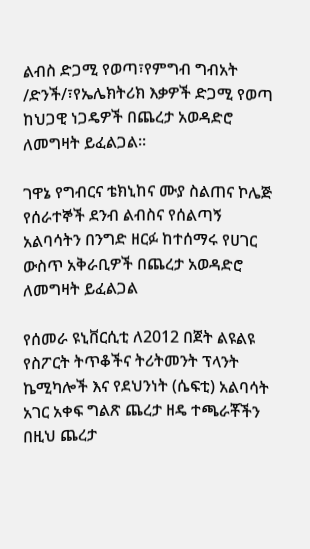ልብስ ድጋሚ የወጣ፣የምግብ ግብአት /ድንች/፣የኤሌክትሪክ እቃዎች ድጋሚ የወጣ ከህጋዊ ነጋዴዎች በጨረታ አወዳድሮ ለመግዛት ይፈልጋል፡፡

ገዋኔ የግብርና ቴክኒከና ሙያ ስልጠና ኮሌጅ የሰራተኞች ደንብ ልብስና የሰልጣኝ አልባሳትን በንግድ ዘርፉ ከተሰማሩ የሀገር ውስጥ አቅራቢዎች በጨረታ አወዳድሮ ለመግዛት ይፈልጋል

የሰመራ ዩኒቨርሲቲ ለ2012 በጀት ልዩልዩ የስፖርት ትጥቆችና ትሪትመንት ፕላንት ኬሚካሎች እና የደህንነት (ሴፍቲ) አልባሳት አገር አቀፍ ግልጽ ጨረታ ዘዴ ተጫራቾችን በዚህ ጨረታ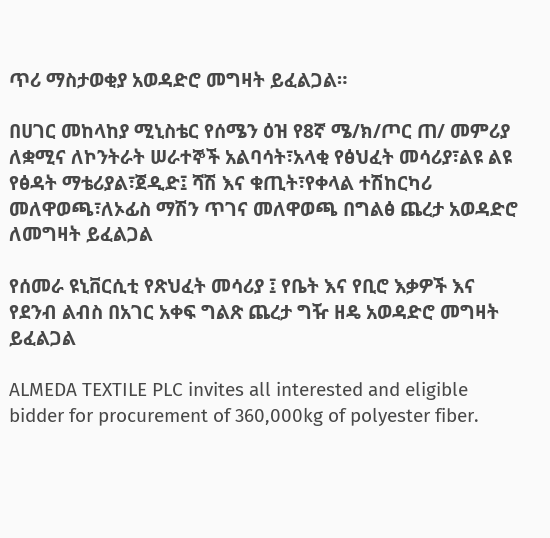ጥሪ ማስታወቂያ አወዳድሮ መግዛት ይፈልጋል።

በሀገር መከላከያ ሚኒስቴር የሰሜን ዕዝ የ8ኛ ሜ/ክ/ጦር ጠ/ መምሪያ ለቋሚና ለኮንትራት ሠራተኞች አልባሳት፣አላቂ የፅህፈት መሳሪያ፣ልዩ ልዩ የፅዳት ማቴሪያል፣ጀዲድ፤ ሻሽ እና ቁጢት፣የቀላል ተሽከርካሪ መለዋወጫ፣ለኦፊስ ማሽን ጥገና መለዋወጫ በግልፅ ጨረታ አወዳድሮ ለመግዛት ይፈልጋል

የሰመራ ዩኒቨርሲቲ የጽህፈት መሳሪያ ፤ የቤት እና የቢሮ እቃዎች እና የደንብ ልብስ በአገር አቀፍ ግልጽ ጨረታ ግዥ ዘዴ አወዳድሮ መግዛት ይፈልጋል

ALMEDA TEXTILE PLC invites all interested and eligible bidder for procurement of 360,000kg of polyester fiber.